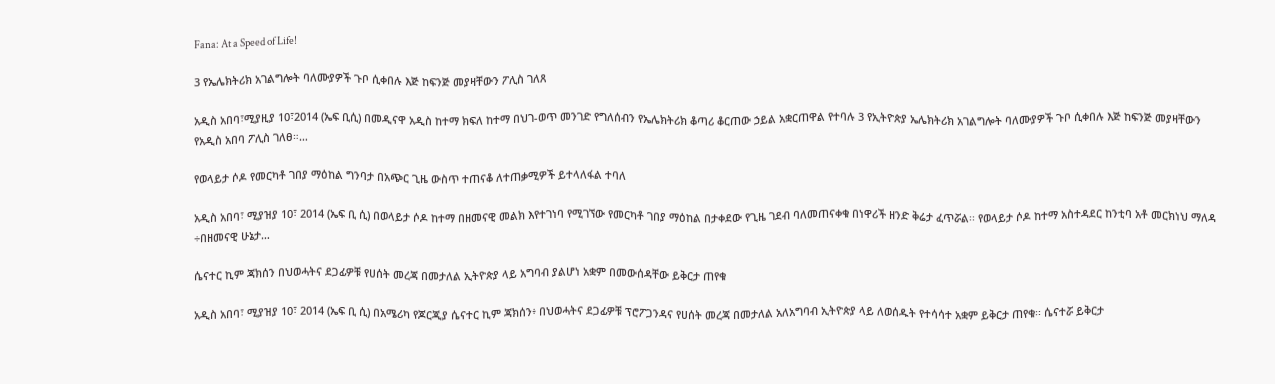Fana: At a Speed of Life!

3 የኤሌክትሪክ አገልግሎት ባለሙያዎች ጉቦ ሲቀበሉ እጅ ከፍንጅ መያዛቸውን ፖሊስ ገለጸ

አዲስ አበባ፣ሚያዚያ 10፣2014 (ኤፍ ቢሲ) በመዲናዋ አዲስ ከተማ ክፍለ ከተማ በህገ-ወጥ መንገድ የግለሰብን የኤሌክትሪክ ቆጣሪ ቆርጠው ኃይል አቋርጠዋል የተባሉ 3 የኢትዮጵያ ኤሌክትሪክ አገልግሎት ባለሙያዎች ጉቦ ሲቀበሉ እጅ ከፍንጅ መያዛቸውን የአዲስ አበባ ፖሊስ ገለፀ።…

የወላይታ ሶዶ የመርካቶ ገበያ ማዕከል ግንባታ በአጭር ጊዜ ውስጥ ተጠናቆ ለተጠቃሚዎች ይተላለፋል ተባለ

አዲስ አበባ፣ ሚያዝያ 10፣ 2014 (ኤፍ ቢ ሲ) በወላይታ ሶዶ ከተማ በዘመናዊ መልክ እየተገነባ የሚገኘው የመርካቶ ገበያ ማዕከል በታቀደው የጊዜ ገደብ ባለመጠናቀቁ በነዋሪች ዘንድ ቅሬታ ፈጥሯል፡፡ የወላይታ ሶዶ ከተማ አስተዳደር ከንቲባ አቶ መርክነህ ማለዳ ÷በዘመናዊ ሁኔታ…

ሴናተር ኪም ጃክሰን በህወሓትና ደጋፊዎቹ የሀሰት መረጃ በመታለል ኢትዮጵያ ላይ አግባብ ያልሆነ አቋም በመውሰዳቸው ይቅርታ ጠየቁ

አዲስ አበባ፣ ሚያዝያ 10፣ 2014 (ኤፍ ቢ ሲ) በአሜሪካ የጆርጂያ ሴናተር ኪም ጃክሰን፥ በህወሓትና ደጋፊዎቹ ፕሮፖጋንዳና የሀሰት መረጃ በመታለል አለአግባብ ኢትዮጵያ ላይ ለወሰዱት የተሳሳተ አቋም ይቅርታ ጠየቁ፡፡ ሴናተሯ ይቅርታ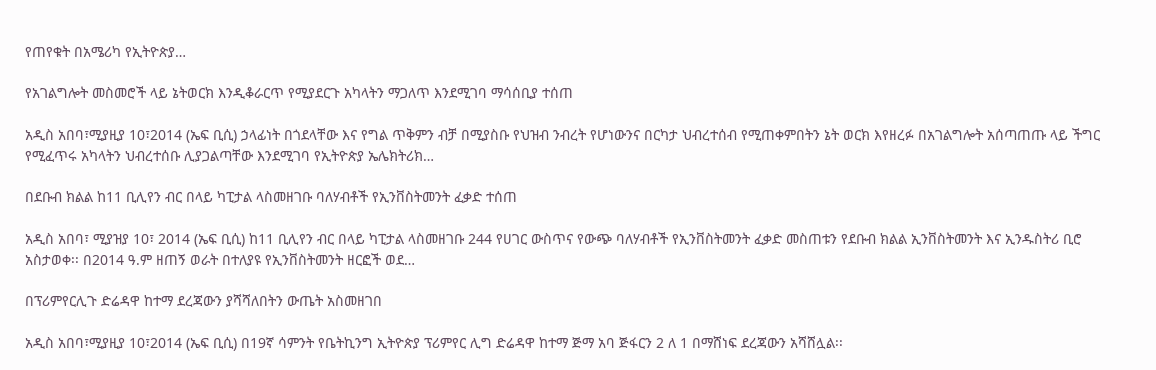የጠየቁት በአሜሪካ የኢትዮጵያ…

የአገልግሎት መስመሮች ላይ ኔትወርክ እንዲቆራርጥ የሚያደርጉ አካላትን ማጋለጥ እንደሚገባ ማሳሰቢያ ተሰጠ

አዲስ አበባ፣ሚያዚያ 10፣2014 (ኤፍ ቢሲ) ኃላፊነት በጎደላቸው እና የግል ጥቅምን ብቻ በሚያስቡ የህዝብ ንብረት የሆነውንና በርካታ ህብረተሰብ የሚጠቀምበትን ኔት ወርክ እየዘረፉ በአገልግሎት አሰጣጠጡ ላይ ችግር የሚፈጥሩ አካላትን ህብረተሰቡ ሊያጋልጣቸው እንደሚገባ የኢትዮጵያ ኤሌክትሪክ…

በደቡብ ክልል ከ11 ቢሊየን ብር በላይ ካፒታል ላስመዘገቡ ባለሃብቶች የኢንቨስትመንት ፈቃድ ተሰጠ

አዲስ አበባ፣ ሚያዝያ 10፣ 2014 (ኤፍ ቢሲ) ከ11 ቢሊየን ብር በላይ ካፒታል ላስመዘገቡ 244 የሀገር ውስጥና የውጭ ባለሃብቶች የኢንቨስትመንት ፈቃድ መስጠቱን የደቡብ ክልል ኢንቨስትመንት እና ኢንዱስትሪ ቢሮ አስታወቀ፡፡ በ2014 ዓ.ም ዘጠኝ ወራት በተለያዩ የኢንቨስትመንት ዘርፎች ወደ…

በፕሪምየርሊጉ ድሬዳዋ ከተማ ደረጃውን ያሻሻለበትን ውጤት አስመዘገበ

አዲስ አበባ፣ሚያዚያ 10፣2014 (ኤፍ ቢሲ) በ19ኛ ሳምንት የቤትኪንግ ኢትዮጵያ ፕሪምየር ሊግ ድሬዳዋ ከተማ ጅማ አባ ጅፋርን 2 ለ 1 በማሸነፍ ደረጃውን አሻሸሏል፡፡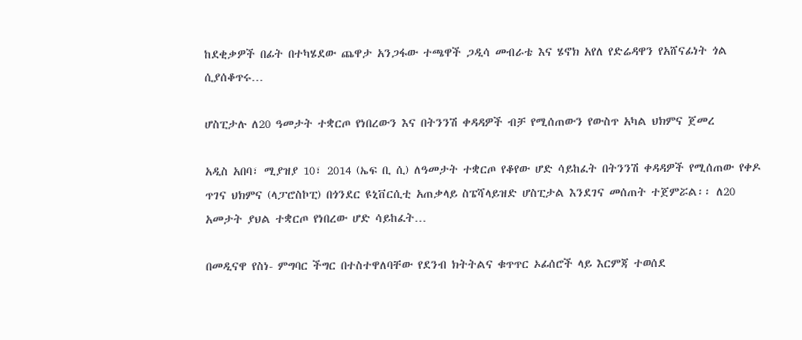ከደቂቃዎች በፊት በተካሄደው ጨዋታ አንጋፋው ተጫዋች ጋዲሳ መብራቴ እና ሄኖክ አየለ የድሬዳዋን የአሸናፊነት ጎል ሲያሰቆጥሩ…

ሆስፒታሉ ለ20 ዓመታት ተቋርጦ የነበረውን እና በትንንሽ ቀዳዳዎች ብቻ የሚሰጠውን የውስጥ አካል ህክምና ጀመረ

አዲስ አበባ፣ ሚያዝያ 10፣ 2014 (ኤፍ ቢ ሲ) ለዓመታት ተቋርጦ የቆየው ሆድ ሳይከፈት በትንንሽ ቀዳዳዎች የሚሰጠው የቀዶ ጥገና ህክምና (ላፓሮስኮፒ) በጎንደር ዩኒቨርሲቲ አጠቃላይ ስፔሻላይዝድ ሆስፒታል እንደገና መሰጠት ተጀምሯል፡፡ ለ20 አመታት ያህል ተቋርጦ የነበረው ሆድ ሳይከፈት…

በመዲናዋ የስነ- ምግባር ችግር በተስተዋለባቸው የደንብ ክትትልና ቁጥጥር ኦፊሰሮች ላይ እርምጃ ተወሰደ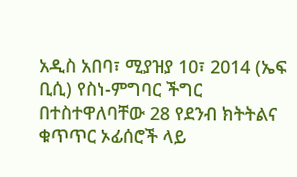አዲስ አበባ፣ ሚያዝያ 10፣ 2014 (ኤፍ ቢሲ) የስነ-ምግባር ችግር በተስተዋለባቸው 28 የደንብ ክትትልና ቁጥጥር ኦፊሰሮች ላይ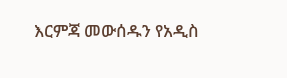እርምጃ መውሰዱን የአዲስ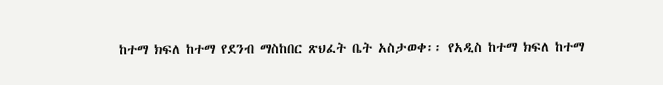ከተማ ክፍለ ከተማ የደንብ ማስከበር ጽህፈት ቤት አስታወቀ፡፡ የአዲስ ከተማ ክፍለ ከተማ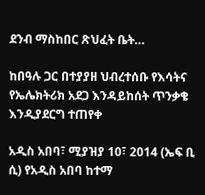ደንብ ማስከበር ጽህፈት ቤት…

ከበዓሉ ጋር በተያያዘ ህብረተሰቡ የእሳትና የኤሌክትሪክ አደጋ እንዳይከሰት ጥንቃቄ እንዲያደርግ ተጠየቀ

አዲስ አበባ፣ ሚያዝያ 10፣ 2014 (ኤፍ ቢ ሲ) የአዲስ አበባ ከተማ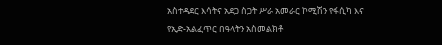አስተዳደር እሳትና አደጋ ስጋት ሥራ አመራር ኮሚሽን የፋሲካ እና የኢድ-አልፈጥር በዓላትን አስመልክቶ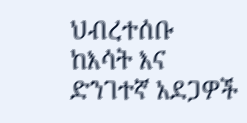ህብረተሰቡ ከእሳት እና ድንገተኛ አደጋዎች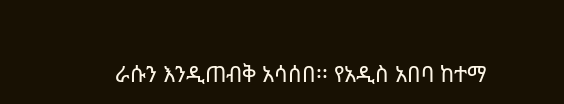ራሱን እንዲጠብቅ አሳሰበ፡፡ የአዲስ አበባ ከተማ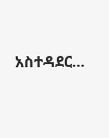አስተዳደር…